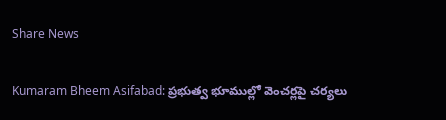Share News

Kumaram Bheem Asifabad: ప్రభుత్వ భూముల్లో వెంచర్లపై చర్యలు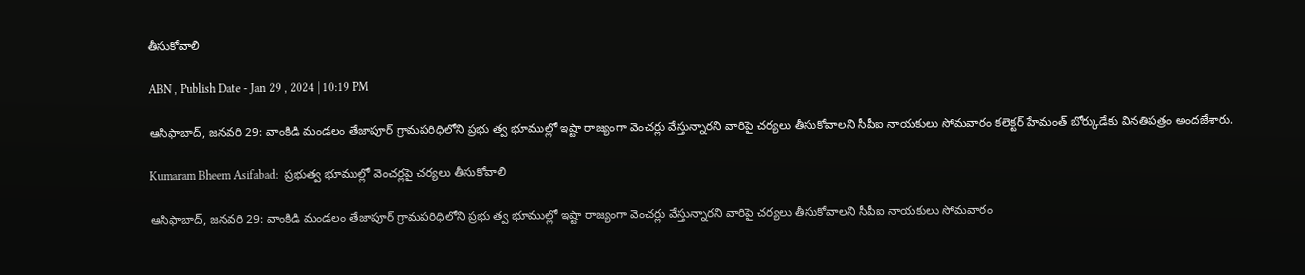తీసుకోవాలి

ABN , Publish Date - Jan 29 , 2024 | 10:19 PM

ఆసిఫాబాద్‌, జనవరి 29: వాంకిడి మండలం తేజాపూర్‌ గ్రామపరిధిలోని ప్రభు త్వ భూముల్లో ఇష్టా రాజ్యంగా వెంచర్లు వేస్తున్నారని వారిపై చర్యలు తీసుకోవాలని సీపీఐ నాయకులు సోమవారం కలెక్టర్‌ హేమంత్‌ బోర్కుడేకు వినతిపత్రం అందజేశారు.

Kumaram Bheem Asifabad:  ప్రభుత్వ భూముల్లో వెంచర్లపై చర్యలు తీసుకోవాలి

ఆసిఫాబాద్‌, జనవరి 29: వాంకిడి మండలం తేజాపూర్‌ గ్రామపరిధిలోని ప్రభు త్వ భూముల్లో ఇష్టా రాజ్యంగా వెంచర్లు వేస్తున్నారని వారిపై చర్యలు తీసుకోవాలని సీపీఐ నాయకులు సోమవారం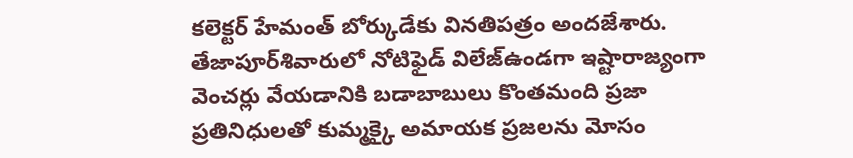కలెక్టర్‌ హేమంత్‌ బోర్కుడేకు వినతిపత్రం అందజేశారు. తేజాపూర్‌శివారులో నోటిఫైడ్‌ విలేజ్‌ఉండగా ఇష్టారాజ్యంగా వెంచర్లు వేయడానికి బడాబాబులు కొంతమంది ప్రజా ప్రతినిధులతో కుమ్మక్కై అమాయక ప్రజలను మోసం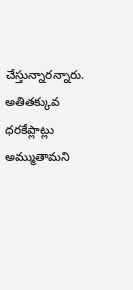చేస్తున్నారన్నారు. అతితక్కువ ధరకేప్లాట్లు అమ్ముతామని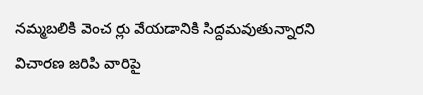నమ్మబలికి వెంచ ర్లు వేయడానికి సిద్దమవుతున్నారని విచారణ జరిపి వారిపై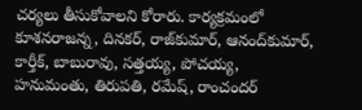చర్యలు తీసుకోవాలని కోరారు. కార్యక్రమంలో కూశనరాజన్న, దినకర్‌, రాజ్‌కుమార్‌, ఆనంద్‌కుమార్‌, కార్తీక్‌, బాబురావు, సత్తయ్య, పోచయ్య, హనుమంతు, తిరుపతి, రమేష్‌, రాంచందర్‌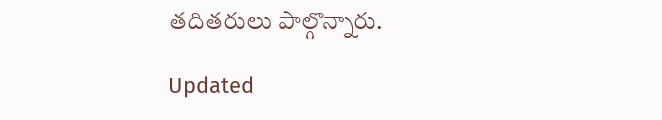తదితరులు పాల్గొన్నారు.

Updated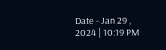Date - Jan 29 , 2024 | 10:19 PM